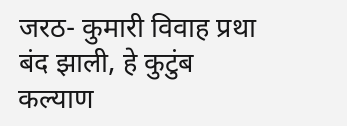जरठ- कुमारी विवाह प्रथा बंद झाली, हे कुटुंब कल्याण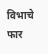विभाचे फार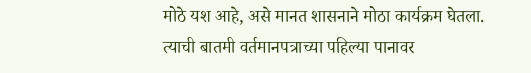मोठे यश आहे, असे मानत शासनाने मोठा कार्यक्रम घेतला.
त्याची बातमी वर्तमानपत्राच्या पहिल्या पानावर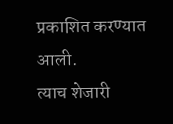प्रकाशित करण्यात आली.
त्याच शेजारी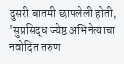दुसरी बातमी छापलेली होती, 'सुप्रसिद्ध ज्येष्ठ अभिनेत्याचा नवोदित तरुण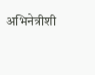अभिनेत्रीशी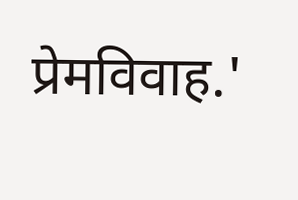प्रेमविवाह.'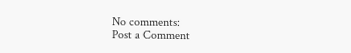No comments:
Post a Comment